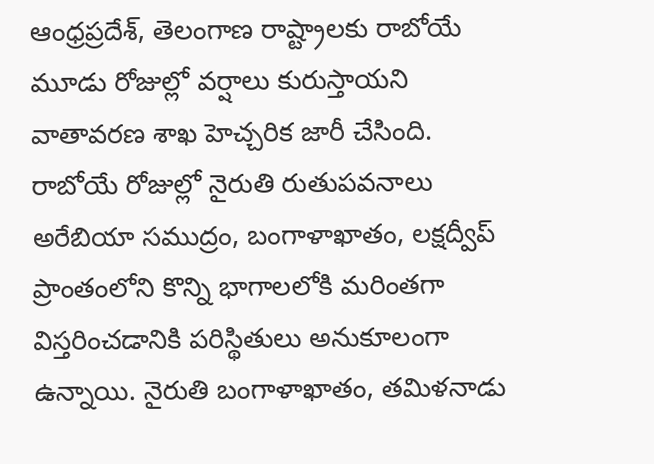ఆంధ్రప్రదేశ్, తెలంగాణ రాష్ట్రాలకు రాబోయే మూడు రోజుల్లో వర్షాలు కురుస్తాయని వాతావరణ శాఖ హెచ్చరిక జారీ చేసింది. రాబోయే రోజుల్లో నైరుతి రుతుపవనాలు అరేబియా సముద్రం, బంగాళాఖాతం, లక్షద్వీప్ ప్రాంతంలోని కొన్ని భాగాలలోకి మరింతగా విస్తరించడానికి పరిస్థితులు అనుకూలంగా ఉన్నాయి. నైరుతి బంగాళాఖాతం, తమిళనాడు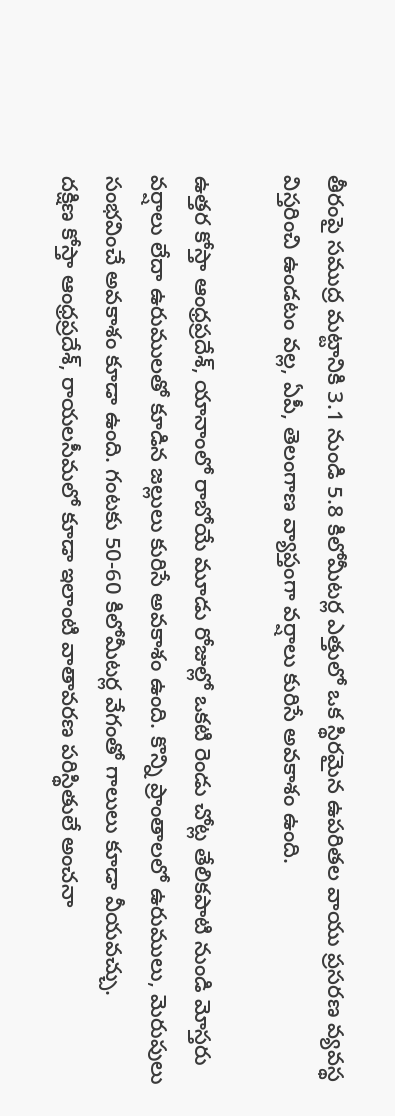తీరంపై సముద్ర మట్టానికి 3.1 నుండి 5.8 కిలోమీటర్ల ఎత్తులో ఒక స్థిరమైన ఉపరితల వాయు ప్రసరణ వ్యవస్థ విస్తరించి ఉండటం వల్ల, ఏపీ, తెలంగాణ వ్యాప్తంగా వర్షాలు కురిసే అవకాశం ఉంది.

ఉత్తర కోస్తా ఆంధ్రప్రదేశ్, యానాంలో రాబోయే మూడు రోజుల్లో ఒకటి రెండు చోట్ల తేలికపాటి నుండి మోస్తరు వర్షాలు లేదా ఉరుములతో కూడిన జల్లులు కురిసే అవకాశం ఉంది. కొన్ని ప్రాంతాలలో ఉరుములు, మెరుపులు సంభవించే అవకాశం కూడా ఉంది. గంటకు 50-60 కిలోమీటర్ల వేగంతో గాలులు కూడా వీయవచ్చు.
దక్షిణ కోస్తా ఆంధ్రప్రదేశ్, రాయలసీమలో కూడా ఇలాంటి వాతావరణ పరిస్థితులే అంచనా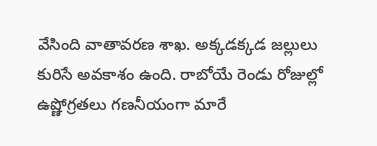వేసింది వాతావరణ శాఖ. అక్కడక్కడ జల్లులు కురిసే అవకాశం ఉంది. రాబోయే రెండు రోజుల్లో ఉష్ణోగ్రతలు గణనీయంగా మారే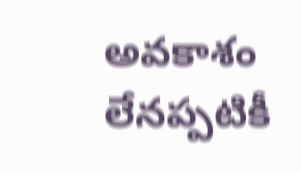అవకాశం లేనప్పటికీ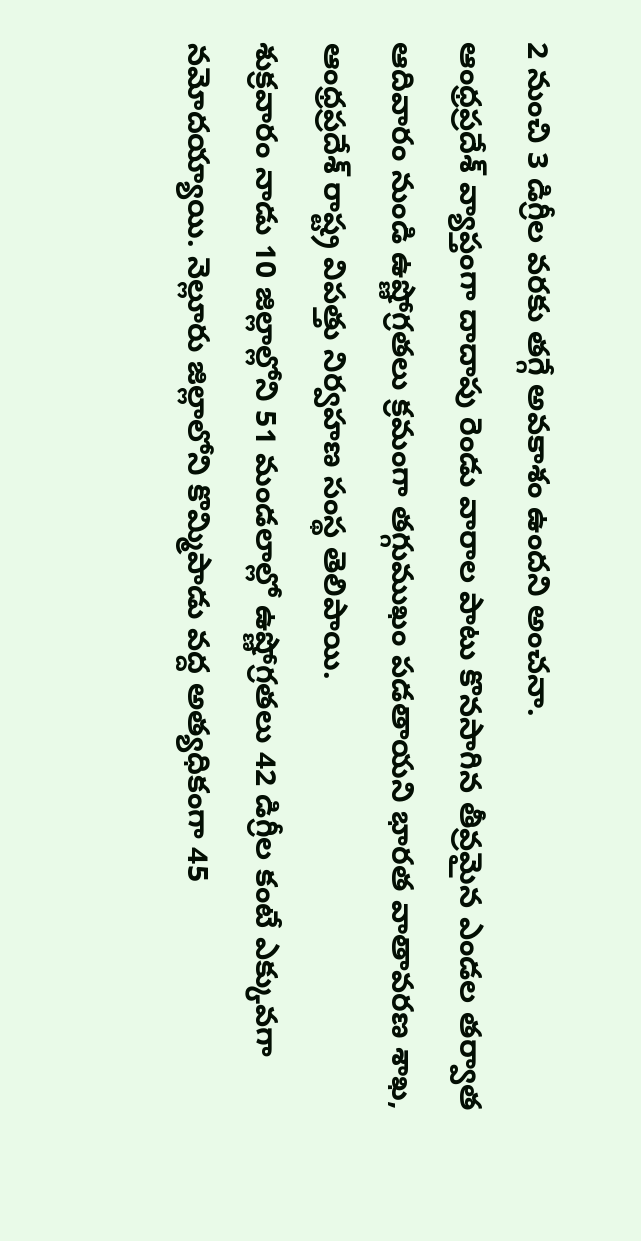2 నుంచి 3 డిగ్రీల వరకు తగ్గే అవకాశం ఉందని అంచనా.
ఆంధ్రప్రదేశ్ వ్యాప్తంగా దాదాపు రెండు వారాల పాటు కొనసాగిన తీవ్రమైన ఎండల తర్వాత ఆదివారం నుండి ఉష్ణోగ్రతలు క్రమంగా తగ్గుముఖం పడతాయని భారత వాతావరణ శాఖ, ఆంధ్రప్రదేశ్ రాష్ట్ర విపత్తు నిర్వహణ సంస్థ తెలిపాయి.
శుక్రవారం నాడు 10 జిల్లాల్లోని 51 మండలాల్లో ఉష్ణోగ్రతలు 42 డిగ్రీల కంటే ఎక్కువగా నమోదయ్యాయి. నెల్లూరు జిల్లాలోని కొమ్మిపాడు వద్ద అత్యధికంగా 45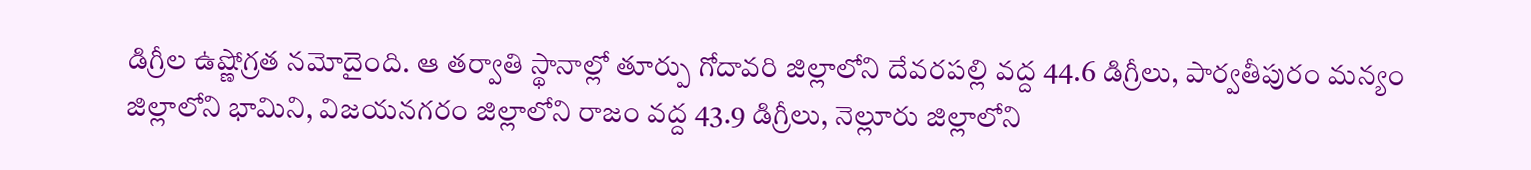డిగ్రీల ఉష్ణోగ్రత నమోదైంది. ఆ తర్వాతి స్థానాల్లో తూర్పు గోదావరి జిల్లాలోని దేవరపల్లి వద్ద 44.6 డిగ్రీలు, పార్వతీపురం మన్యం జిల్లాలోని భామిని, విజయనగరం జిల్లాలోని రాజం వద్ద 43.9 డిగ్రీలు, నెల్లూరు జిల్లాలోని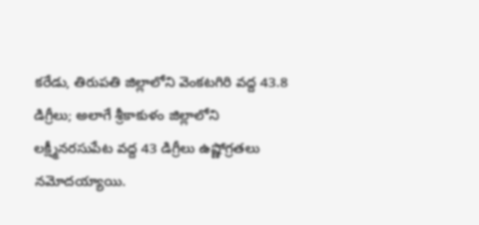కరేడు, తిరుపతి జిల్లాలోని వెంకటగిరి వద్ద 43.8 డిగ్రీలు; అలాగే శ్రీకాకుళం జిల్లాలోని లక్ష్మీనరసుపేట వద్ద 43 డిగ్రీలు ఉష్ణోగ్రతలు నమోదయ్యాయి.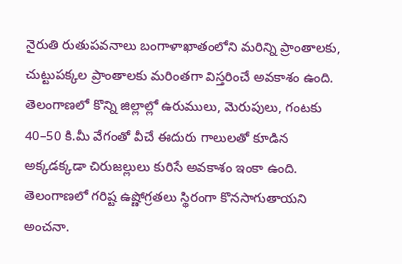నైరుతి రుతుపవనాలు బంగాళాఖాతంలోని మరిన్ని ప్రాంతాలకు, చుట్టుపక్కల ప్రాంతాలకు మరింతగా విస్తరించే అవకాశం ఉంది. తెలంగాణలో కొన్ని జిల్లాల్లో ఉరుములు, మెరుపులు, గంటకు 40–50 కి.మీ వేగంతో వీచే ఈదురు గాలులతో కూడిన అక్కడక్కడా చిరుజల్లులు కురిసే అవకాశం ఇంకా ఉంది. తెలంగాణలో గరిష్ట ఉష్ణోగ్రతలు స్థిరంగా కొనసాగుతాయని అంచనా.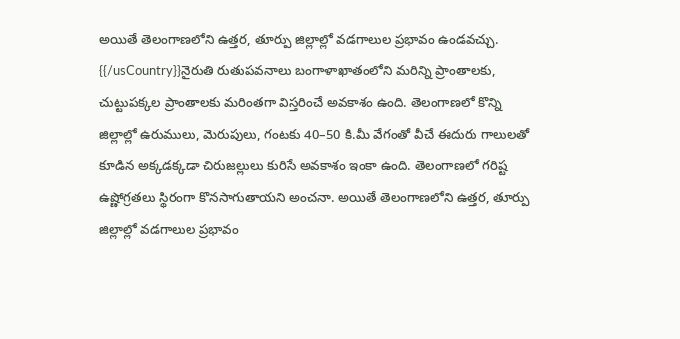అయితే తెలంగాణలోని ఉత్తర, తూర్పు జిల్లాల్లో వడగాలుల ప్రభావం ఉండవచ్చు.
{{/usCountry}}నైరుతి రుతుపవనాలు బంగాళాఖాతంలోని మరిన్ని ప్రాంతాలకు, చుట్టుపక్కల ప్రాంతాలకు మరింతగా విస్తరించే అవకాశం ఉంది. తెలంగాణలో కొన్ని జిల్లాల్లో ఉరుములు, మెరుపులు, గంటకు 40–50 కి.మీ వేగంతో వీచే ఈదురు గాలులతో కూడిన అక్కడక్కడా చిరుజల్లులు కురిసే అవకాశం ఇంకా ఉంది. తెలంగాణలో గరిష్ట ఉష్ణోగ్రతలు స్థిరంగా కొనసాగుతాయని అంచనా. అయితే తెలంగాణలోని ఉత్తర, తూర్పు జిల్లాల్లో వడగాలుల ప్రభావం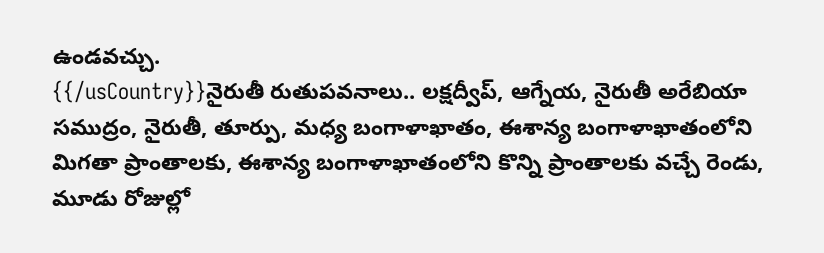ఉండవచ్చు.
{{/usCountry}}నైరుతీ రుతుపవనాలు.. లక్షద్వీప్, ఆగ్నేయ, నైరుతీ అరేబియా సముద్రం, నైరుతీ, తూర్పు, మధ్య బంగాళాఖాతం, ఈశాన్య బంగాళాఖాతంలోని మిగతా ప్రాంతాలకు, ఈశాన్య బంగాళాఖాతంలోని కొన్ని ప్రాంతాలకు వచ్చే రెండు, మూడు రోజుల్లో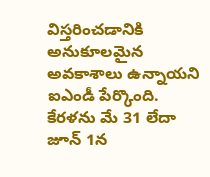విస్తరించడానికి అనుకూలమైన అవకాశాలు ఉన్నాయని ఐఎండీ పేర్కొంది. కేరళను మే 31 లేదా జూన్ 1న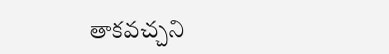తాకవచ్చని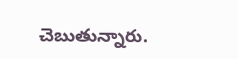చెబుతున్నారు.